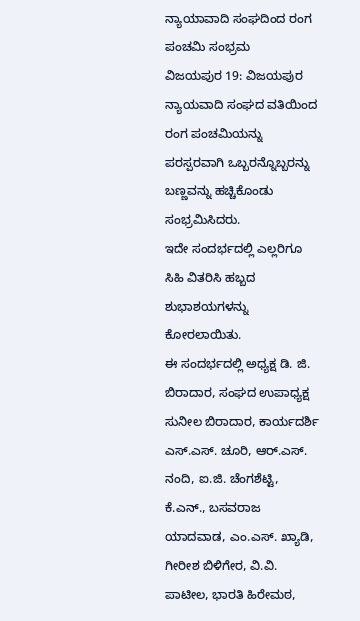ನ್ಯಾಯಾವಾದಿ ಸಂಘದಿಂದ ರಂಗ ಪಂಚಮಿ ಸಂಭ್ರಮ
ವಿಜಯಪುರ 19: ವಿಜಯಪುರ ನ್ಯಾಯವಾದಿ ಸಂಘದ ವತಿಯಿಂದ ರಂಗ ಪಂಚಮಿಯನ್ನು ಪರಸ್ಪರವಾಗಿ ಒಬ್ಬರನ್ನೊಬ್ಬರನ್ನು ಬಣ್ಣವನ್ನು ಹಚ್ಚಿಕೊಂಡು ಸಂಭ್ರಮಿಸಿದರು.
ಇದೇ ಸಂದರ್ಭದಲ್ಲಿ ಎಲ್ಲರಿಗೂ ಸಿಹಿ ವಿತರಿಸಿ ಹಬ್ಬದ ಶುಭಾಶಯಗಳನ್ನು ಕೋರಲಾಯಿತು.
ಈ ಸಂದರ್ಭದಲ್ಲಿ ಅಧ್ಯಕ್ಷ ಡಿ. ಜಿ. ಬಿರಾದಾರ, ಸಂಘದ ಉಪಾಧ್ಯಕ್ಷ ಸುನೀಲ ಬಿರಾದಾರ, ಕಾರ್ಯದರ್ಶಿ ಎಸ್.ಎಸ್. ಚೂರಿ, ಆರ್.ಎಸ್. ನಂದಿ, ಐ.ಜಿ. ಚೆಂಗಶೆಟ್ಟಿ, ಕೆ.ಎನ್., ಬಸವರಾಜ ಯಾದವಾಡ, ಎಂ.ಎಸ್. ಖ್ಯಾಡಿ, ಗೀರೀಶ ಬಿಳಿಗೇರ, ವಿ.ವಿ. ಪಾಟೀಲ, ಭಾರತಿ ಹಿರೇಮಠ,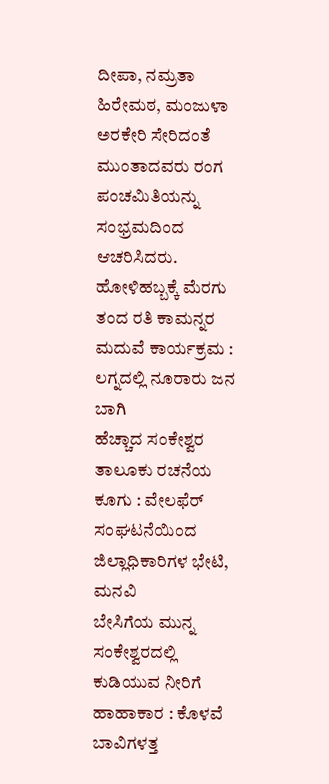ದೀಪಾ, ನಮ್ರತಾ ಹಿರೇಮಠ, ಮಂಜುಳಾ ಅರಕೇರಿ ಸೇರಿದಂತೆ ಮುಂತಾದವರು ರಂಗ ಪಂಚಮಿತಿಯನ್ನು ಸಂಭ್ರಮದಿಂದ ಆಚರಿಸಿದರು.
ಹೋಳಿಹಬ್ಬಕ್ಕೆ ಮೆರಗು ತಂದ ರತಿ ಕಾಮನ್ನರ ಮದುವೆ ಕಾರ್ಯಕ್ರಮ : ಲಗ್ನದಲ್ಲಿ ನೂರಾರು ಜನ ಬಾಗಿ
ಹೆಚ್ಚಾದ ಸಂಕೇಶ್ವರ ತಾಲೂಕು ರಚನೆಯ ಕೂಗು : ವೇಲಫೆರ್ ಸಂಘಟನೆಯಿಂದ ಜಿಲ್ಲಾಧಿಕಾರಿಗಳ ಭೇಟಿ, ಮನವಿ
ಬೇಸಿಗೆಯ ಮುನ್ನ ಸಂಕೇಶ್ವರದಲ್ಲಿ ಕುಡಿಯುವ ನೀರಿಗೆ ಹಾಹಾಕಾರ : ಕೊಳವೆ ಬಾವಿಗಳತ್ತ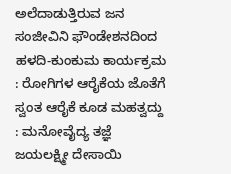ಅಲೆದಾಡುತ್ತಿರುವ ಜನ
ಸಂಜೀವಿನಿ ಫೌಂಡೇಶನದಿಂದ ಹಳದಿ-ಕುಂಕುಮ ಕಾರ್ಯಕ್ರಮ : ರೋಗಿಗಳ ಆರೈಕೆಯ ಜೊತೆಗೆ ಸ್ವಂತ ಆರೈಕೆ ಕೂಡ ಮಹತ್ವದ್ದು : ಮನೋವೈದ್ಯ ತಜ್ಞೆ ಜಯಲಕ್ಷ್ಮೀ ದೇಸಾಯಿ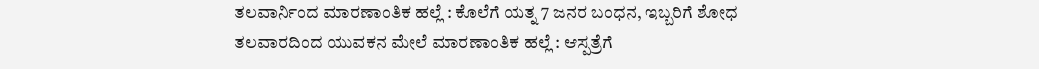ತಲವಾರ್ನಿಂದ ಮಾರಣಾಂತಿಕ ಹಲ್ಲೆ : ಕೊಲೆಗೆ ಯತ್ನ 7 ಜನರ ಬಂಧನ, ಇಬ್ಬರಿಗೆ ಶೋಧ
ತಲವಾರದಿಂದ ಯುವಕನ ಮೇಲೆ ಮಾರಣಾಂತಿಕ ಹಲ್ಲೆ : ಆಸ್ಪತ್ರೆಗೆ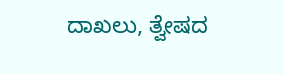ದಾಖಲು, ತ್ವೇಷದ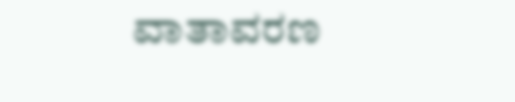ವಾತಾವರಣ